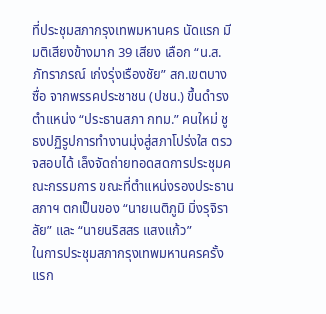ที่ประชุมสภากรุงเทพมหานคร นัดแรก มีมติเสียงข้างมาก 39 เสียง เลือก “น.ส.ภัทราภรณ์ เก่งรุ่งเรืองชัย” สก.เขตบางซื่อ จากพรรคประชาชน (ปชน.) ขึ้นดำรงตำแหน่ง “ประธานสภา กทม.” คนใหม่ ชูธงปฏิรูปการทำงานมุ่งสู่สภาโปร่งใส ตรวจสอบได้ เล็งจัดถ่ายทอดสดการประชุมคณะกรรมการ ขณะที่ตำแหน่งรองประธานสภาฯ ตกเป็นของ “นายเนติภูมิ มิ่งรุจิราลัย” และ “นายนริสสร แสงแก้ว”
ในการประชุมสภากรุงเทพมหานครครั้งแรก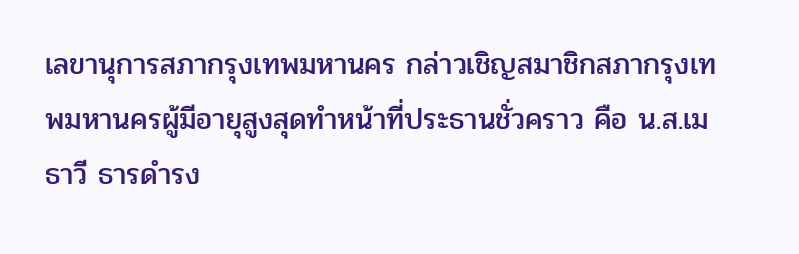เลขานุการสภากรุงเทพมหานคร กล่าวเชิญสมาชิกสภากรุงเทพมหานครผู้มีอายุสูงสุดทำหน้าที่ประธานชั่วคราว คือ น.ส.เมธาวี ธารดำรง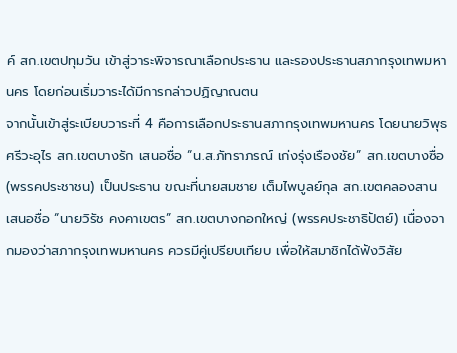ค์ สก.เขตปทุมวัน เข้าสู่วาระพิจารณาเลือกประธาน และรองประธานสภากรุงเทพมหานคร โดยก่อนเริ่มวาระได้มีการกล่าวปฏิญาณตน
จากนั้นเข้าสู่ระเบียบวาระที่ 4 คือการเลือกประธานสภากรุงเทพมหานคร โดยนายวิพุธ ศรีวะอุไร สก.เขตบางรัก เสนอชื่อ “น.ส.ภัทราภรณ์ เก่งรุ่งเรืองชัย” สก.เขตบางซื่อ (พรรคประชาชน) เป็นประธาน ขณะที่นายสมชาย เต็มไพบูลย์กุล สก.เขตคลองสาน เสนอชื่อ “นายวิรัช คงคาเขตร” สก.เขตบางกอกใหญ่ (พรรคประชาธิปัตย์) เนื่องจากมองว่าสภากรุงเทพมหานคร ควรมีคู่เปรียบเทียบ เพื่อให้สมาชิกได้ฟังวิสัย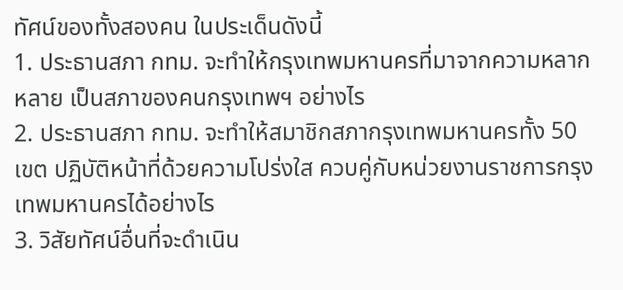ทัศน์ของทั้งสองคน ในประเด็นดังนี้
1. ประธานสภา กทม. จะทำให้กรุงเทพมหานครที่มาจากความหลากหลาย เป็นสภาของคนกรุงเทพฯ อย่างไร
2. ประธานสภา กทม. จะทำให้สมาชิกสภากรุงเทพมหานครทั้ง 50 เขต ปฏิบัติหน้าที่ด้วยความโปร่งใส ควบคู่กับหน่วยงานราชการกรุงเทพมหานครได้อย่างไร
3. วิสัยทัศน์อื่นที่จะดำเนิน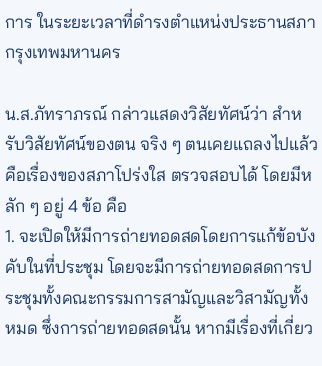การ ในระยะเวลาที่ดำรงตำแหน่งประธานสภากรุงเทพมหานคร

น.ส.ภัทราภรณ์ กล่าวแสดงวิสัยทัศน์ว่า สำหรับวิสัยทัศน์ของตน จริง ๆ ตนเคยแถลงไปแล้ว คือเรื่องของสภาโปร่งใส ตรวจสอบได้ โดยมีหลัก ๆ อยู่ 4 ข้อ คือ
1. จะเปิดให้มีการถ่ายทอดสดโดยการแก้ข้อบังคับในที่ประชุม โดยจะมีการถ่ายทอดสดการประชุมทั้งคณะกรรมการสามัญและวิสามัญทั้งหมด ซึ่งการถ่ายทอดสดนั้น หากมีเรื่องที่เกี่ยว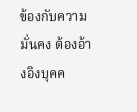ข้องกับความมั่นคง ต้องอ้างอิงบุคค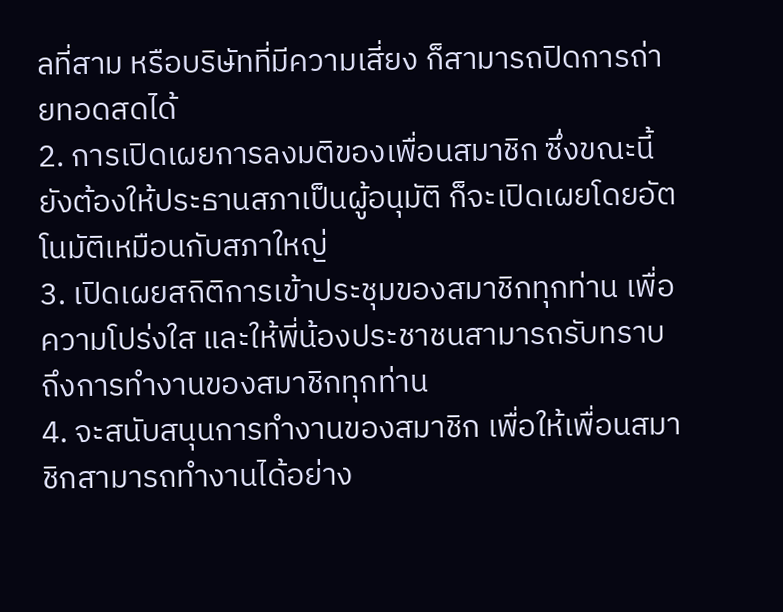ลที่สาม หรือบริษัทที่มีความเสี่ยง ก็สามารถปิดการถ่ายทอดสดได้
2. การเปิดเผยการลงมติของเพื่อนสมาชิก ซึ่งขณะนี้ยังต้องให้ประธานสภาเป็นผู้อนุมัติ ก็จะเปิดเผยโดยอัตโนมัติเหมือนกับสภาใหญ่
3. เปิดเผยสถิติการเข้าประชุมของสมาชิกทุกท่าน เพื่อความโปร่งใส และให้พี่น้องประชาชนสามารถรับทราบถึงการทำงานของสมาชิกทุกท่าน
4. จะสนับสนุนการทำงานของสมาชิก เพื่อให้เพื่อนสมาชิกสามารถทำงานได้อย่าง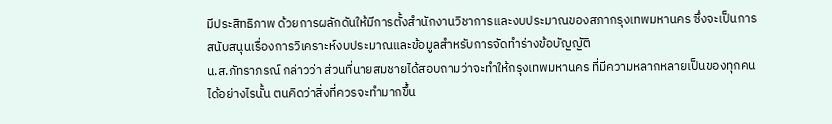มีประสิทธิภาพ ด้วยการผลักดันให้มีการตั้งสำนักงานวิชาการและงบประมาณของสภากรุงเทพมหานคร ซึ่งจะเป็นการสนับสนุนเรื่องการวิเคราะห์งบประมาณและข้อมูลสำหรับการจัดทำร่างข้อบัญญัติ
น.ส.ภัทราภรณ์ กล่าวว่า ส่วนที่นายสมชายได้สอบถามว่าจะทำให้กรุงเทพมหานคร ที่มีความหลากหลายเป็นของทุกคนได้อย่างไรนั้น ตนคิดว่าสิ่งที่ควรจะทำมากขึ้น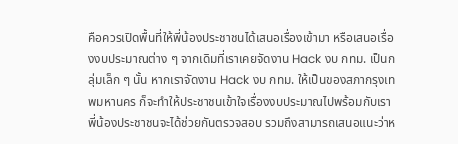คือควรเปิดพื้นที่ให้พี่น้องประชาชนได้เสนอเรื่องเข้ามา หรือเสนอเรื่องงบประมาณต่าง ๆ จากเดิมที่เราเคยจัดงาน Hack งบ กทม. เป็นกลุ่มเล็ก ๆ นั้น หากเราจัดงาน Hack งบ กทม. ให้เป็นของสภากรุงเทพมหานคร ก็จะทำให้ประชาชนเข้าใจเรื่องงบประมาณไปพร้อมกับเรา พี่น้องประชาชนจะได้ช่วยกันตรวจสอบ รวมถึงสามารถเสนอแนะว่าห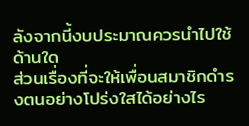ลังจากนี้งบประมาณควรนำไปใช้ด้านใด
ส่วนเรื่องที่จะให้เพื่อนสมาชิกดำรงตนอย่างโปร่งใสได้อย่างไร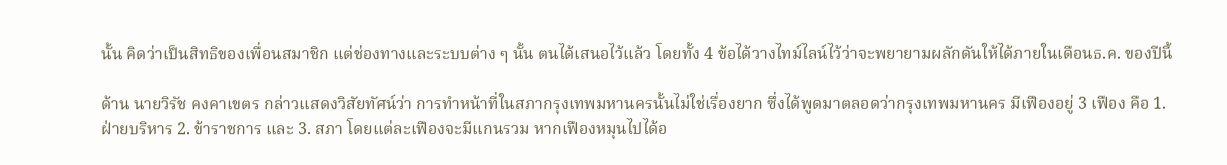นั้น คิดว่าเป็นสิทธิของเพื่อนสมาชิก แต่ช่องทางและระบบต่าง ๆ นั้น ตนได้เสนอไว้แล้ว โดยทั้ง 4 ข้อได้วางไทม์ไลน์ไว้ว่าจะพยายามผลักดันให้ได้ภายในเดือนธ.ค. ของปีนี้

ด้าน นายวิรัช คงคาเขตร กล่าวแสดงวิสัยทัศน์ว่า การทำหน้าที่ในสภากรุงเทพมหานครนั้นไม่ใช่เรื่องยาก ซึ่งได้พูดมาตลอดว่ากรุงเทพมหานคร มีเฟืองอยู่ 3 เฟือง คือ 1. ฝ่ายบริหาร 2. ข้าราชการ และ 3. สภา โดยแต่ละเฟืองจะมีแกนรวม หากเฟืองหมุนไปได้อ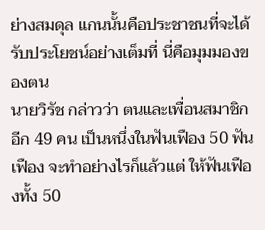ย่างสมดุล แกนนั้นคือประชาชนที่จะได้รับประโยชน์อย่างเต็มที่ นี่คือมุมมองของตน
นายวิรัช กล่าวว่า ตนและเพื่อนสมาชิกอีก 49 คน เป็นหนึ่งในฟันเฟือง 50 ฟันเฟือง จะทำอย่างไรก็แล้วแต่ ให้ฟันเฟืองทั้ง 50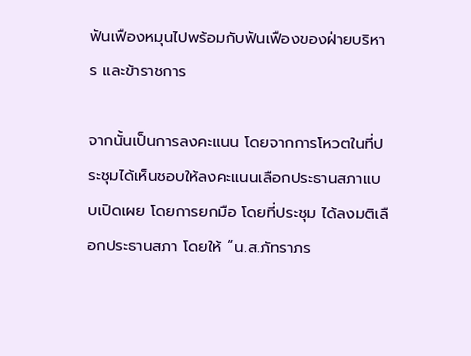ฟันเฟืองหมุนไปพร้อมกับฟันเฟืองของฝ่ายบริหาร และข้าราชการ

จากนั้นเป็นการลงคะแนน โดยจากการโหวตในที่ประชุมได้เห็นชอบให้ลงคะแนนเลือกประธานสภาแบบเปิดเผย โดยการยกมือ โดยที่ประชุม ได้ลงมติเลือกประธานสภา โดยให้ “น.ส.ภัทราภร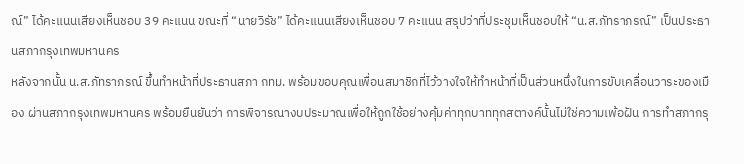ณ์” ได้คะแนนเสียงเห็นชอบ 39 คะแนน ขณะที่ “นายวิรัช” ได้คะแนนเสียงเห็นชอบ 7 คะแนน สรุปว่าที่ประชุมเห็นชอบให้ “น.ส.ภัทราภรณ์” เป็นประธานสภากรุงเทพมหานคร
หลังจากนั้น น.ส.ภัทราภรณ์ ขึ้นทำหน้าที่ประธานสภา กทม. พร้อมขอบคุณเพื่อนสมาชิกที่ไว้วางใจให้ทำหน้าที่เป็นส่วนหนึ่งในการขับเคลื่อนวาระของเมือง ผ่านสภากรุงเทพมหานคร พร้อมยืนยันว่า การพิจารณางบประมาณเพื่อให้ถูกใช้อย่างคุ้มค่าทุกบาททุกสตางค์นั้นไม่ใช่ความเพ้อฝัน การทำสภากรุ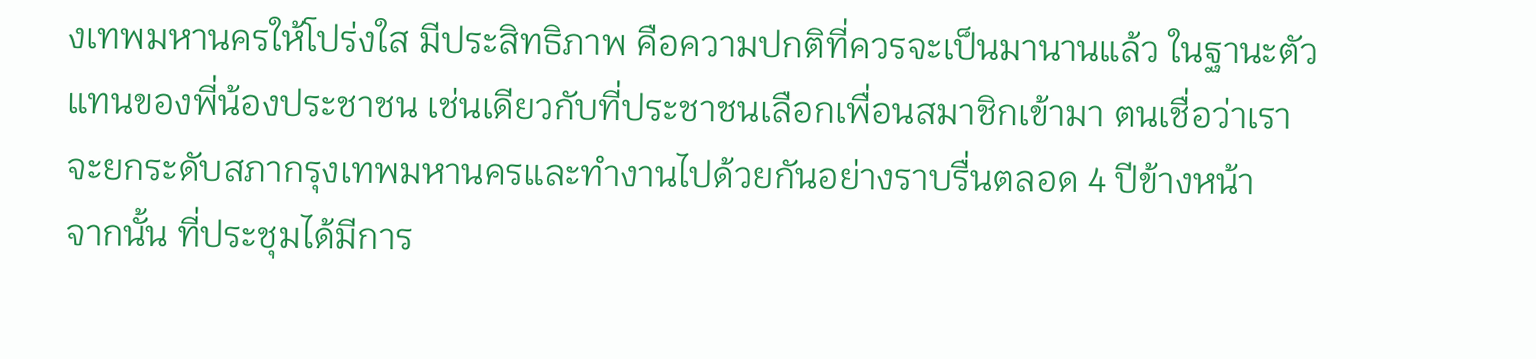งเทพมหานครให้โปร่งใส มีประสิทธิภาพ คือความปกติที่ควรจะเป็นมานานแล้ว ในฐานะตัวแทนของพี่น้องประชาชน เช่นเดียวกับที่ประชาชนเลือกเพื่อนสมาชิกเข้ามา ตนเชื่อว่าเราจะยกระดับสภากรุงเทพมหานครและทำงานไปด้วยกันอย่างราบรื่นตลอด 4 ปีข้างหน้า
จากนั้น ที่ประชุมได้มีการ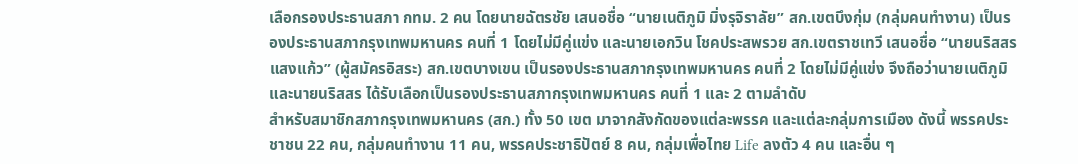เลือกรองประธานสภา กทม. 2 คน โดยนายฉัตรชัย เสนอชื่อ “นายเนติภูมิ มิ่งรุจิราลัย” สก.เขตบึงกุ่ม (กลุ่มคนทำงาน) เป็นรองประธานสภากรุงเทพมหานคร คนที่ 1 โดยไม่มีคู่แข่ง และนายเอกวิน โชคประสพรวย สก.เขตราชเทวี เสนอชื่อ “นายนริสสร แสงแก้ว” (ผู้สมัครอิสระ) สก.เขตบางเขน เป็นรองประธานสภากรุงเทพมหานคร คนที่ 2 โดยไม่มีคู่แข่ง จึงถือว่านายเนติภูมิ และนายนริสสร ได้รับเลือกเป็นรองประธานสภากรุงเทพมหานคร คนที่ 1 และ 2 ตามลำดับ
สำหรับสมาชิกสภากรุงเทพมหานคร (สก.) ทั้ง 50 เขต มาจากสังกัดของแต่ละพรรค และแต่ละกลุ่มการเมือง ดังนี้ พรรคประชาชน 22 คน, กลุ่มคนทำงาน 11 คน, พรรคประชาธิปัตย์ 8 คน, กลุ่มเพื่อไทย Life ลงตัว 4 คน และอื่น ๆ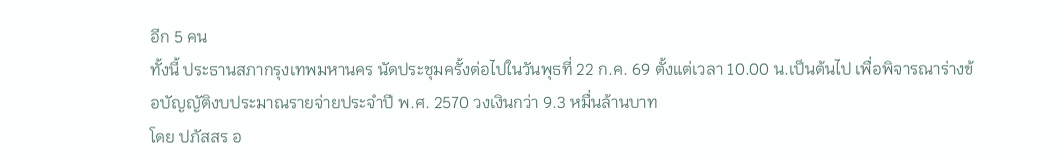อีก 5 คน
ทั้งนี้ ประธานสภากรุงเทพมหานคร นัดประชุมครั้งต่อไปในวันพุธที่ 22 ก.ค. 69 ตั้งแต่เวลา 10.00 น.เป็นต้นไป เพื่อพิจารณาร่างข้อบัญญัติงบประมาณรายจ่ายประจำปี พ.ศ. 2570 วงเงินกว่า 9.3 หมื่นล้านบาท
โดย ปภัสสร อ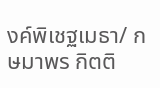งค์พิเชฐเมธา/ กษมาพร กิตติ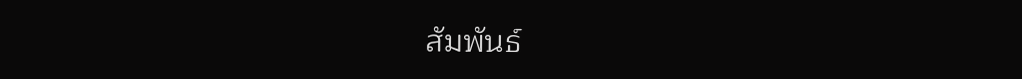สัมพันธ์